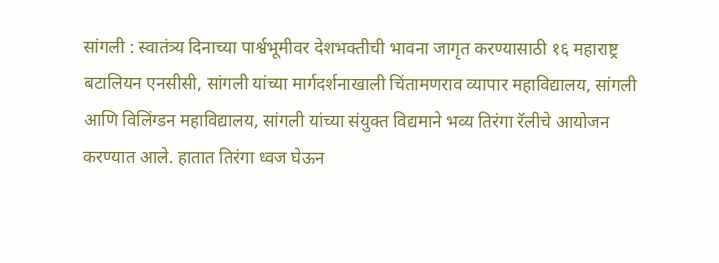सांगली : स्वातंत्र्य दिनाच्या पार्श्वभूमीवर देशभक्तीची भावना जागृत करण्यासाठी १६ महाराष्ट्र बटालियन एनसीसी, सांगली यांच्या मार्गदर्शनाखाली चिंतामणराव व्यापार महाविद्यालय, सांगली आणि विलिंग्डन महाविद्यालय, सांगली यांच्या संयुक्त विद्यमाने भव्य तिरंगा रॅलीचे आयोजन करण्यात आले. हातात तिरंगा ध्वज घेऊन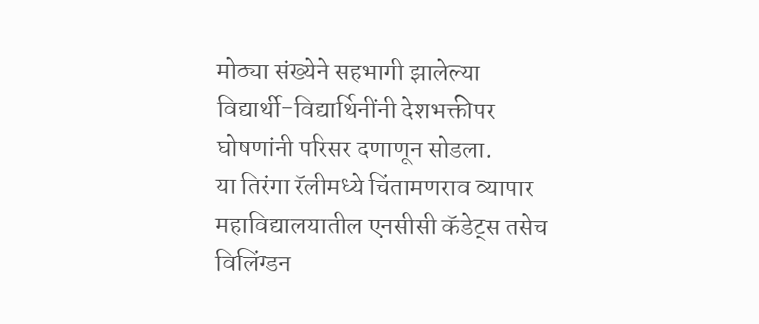मोठ्या संख्येने सहभागी झालेल्या विद्यार्थी-विद्यार्थिनींनी देशभक्तीपर घोषणांनी परिसर दणाणून सोडला.
या तिरंगा रॅलीमध्ये चिंतामणराव व्यापार महाविद्यालयातील एनसीसी कॅडेट्स तसेच विलिंग्डन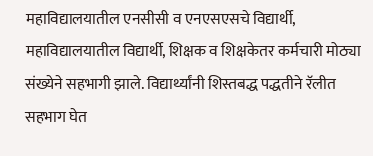महाविद्यालयातील एनसीसी व एनएसएसचे विद्यार्थी, महाविद्यालयातील विद्यार्थी, शिक्षक व शिक्षकेतर कर्मचारी मोठ्या संख्येने सहभागी झाले. विद्यार्थ्यांनी शिस्तबद्ध पद्धतीने रॅलीत सहभाग घेत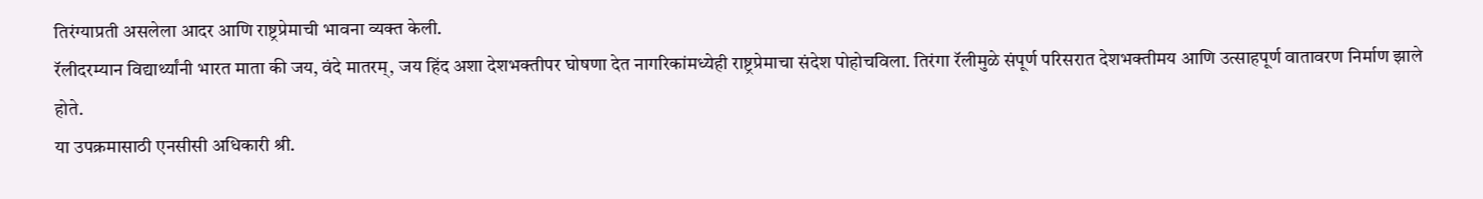तिरंग्याप्रती असलेला आदर आणि राष्ट्रप्रेमाची भावना व्यक्त केली.
रॅलीदरम्यान विद्यार्थ्यांनी भारत माता की जय, वंदे मातरम्, जय हिंद अशा देशभक्तीपर घोषणा देत नागरिकांमध्येही राष्ट्रप्रेमाचा संदेश पोहोचविला. तिरंगा रॅलीमुळे संपूर्ण परिसरात देशभक्तीमय आणि उत्साहपूर्ण वातावरण निर्माण झाले होते.
या उपक्रमासाठी एनसीसी अधिकारी श्री.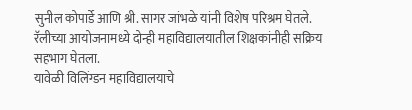सुनील कोपार्डे आणि श्री. सागर जांभळे यांनी विशेष परिश्रम घेतले. रॅलीच्या आयोजनामध्ये दोन्ही महाविद्यालयातील शिक्षकांनीही सक्रिय सहभाग घेतला.
यावेळी विलिंग्डन महाविद्यालयाचे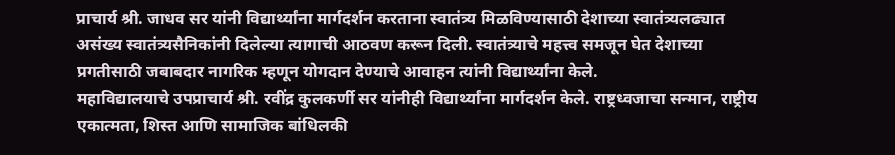प्राचार्य श्री. जाधव सर यांनी विद्यार्थ्यांना मार्गदर्शन करताना स्वातंत्र्य मिळविण्यासाठी देशाच्या स्वातंत्र्यलढ्यात असंख्य स्वातंत्र्यसैनिकांनी दिलेल्या त्यागाची आठवण करून दिली. स्वातंत्र्याचे महत्त्व समजून घेत देशाच्या प्रगतीसाठी जबाबदार नागरिक म्हणून योगदान देण्याचे आवाहन त्यांनी विद्यार्थ्यांना केले.
महाविद्यालयाचे उपप्राचार्य श्री. रवींद्र कुलकर्णी सर यांनीही विद्यार्थ्यांना मार्गदर्शन केले. राष्ट्रध्वजाचा सन्मान, राष्ट्रीय एकात्मता, शिस्त आणि सामाजिक बांधिलकी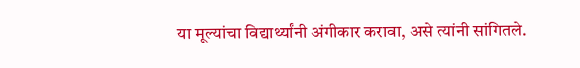या मूल्यांचा विद्यार्थ्यांनी अंगीकार करावा, असे त्यांनी सांगितले.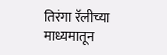तिरंगा रॅलीच्या माध्यमातून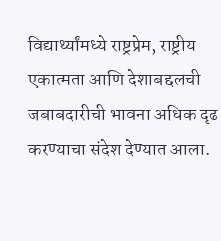विद्यार्थ्यांमध्ये राष्ट्रप्रेम, राष्ट्रीय एकात्मता आणि देशाबद्दलची जबाबदारीची भावना अधिक दृढ करण्याचा संदेश देण्यात आला.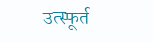उत्स्फूर्त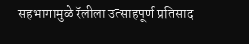सहभागामुळे रॅलीला उत्साहपूर्ण प्रतिसाद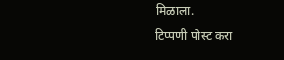मिळाला.
टिप्पणी पोस्ट करा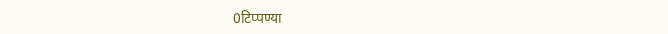0टिप्पण्या